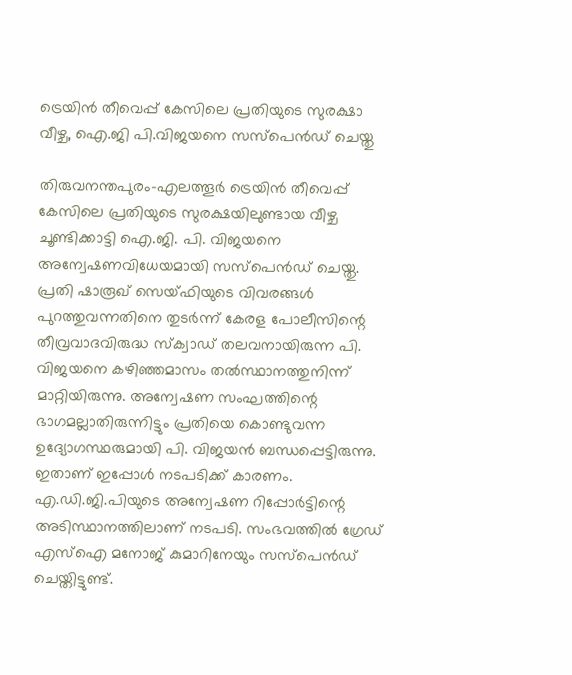ട്രെയിന്‍ തീവെപ്പ് കേസിലെ പ്രതിയുടെ സുരക്ഷാ വീഴ്ച, ഐ.ജി പി.വിജയനെ സസ്‌പെന്‍ഡ് ചെയ്തു

തിരുവനന്തപുരം-എലത്തൂര്‍ ട്രെയിന്‍ തീവെപ്പ് കേസിലെ പ്രതിയുടെ സുരക്ഷയിലുണ്ടായ വീഴ്ച ചൂണ്ടിക്കാട്ടി ഐ.ജി. പി. വിജയനെ അന്വേഷണവിധേയമായി സസ്‌പെന്‍ഡ് ചെയ്തു. പ്രതി ഷാരൂഖ് സെയ്ഫിയുടെ വിവരങ്ങള്‍ പുറത്തുവന്നതിനെ തുടര്‍ന്ന് കേരള പോലീസിന്റെ തീവ്രവാദവിരുദ്ധ സ്‌ക്വാഡ് തലവനായിരുന്ന പി. വിജയനെ കഴിഞ്ഞമാസം തല്‍സ്ഥാനത്തുനിന്ന് മാറ്റിയിരുന്നു. അന്വേഷണ സംഘത്തിന്റെ ഭാഗമല്ലാതിരുന്നിട്ടും പ്രതിയെ കൊണ്ടുവന്ന ഉദ്യോഗസ്ഥരുമായി പി. വിജയന്‍ ബന്ധപ്പെട്ടിരുന്നു. ഇതാണ് ഇപ്പോള്‍ നടപടിക്ക് കാരണം.
എ.ഡി.ജി.പിയുടെ അന്വേഷണ റിപ്പോര്‍ട്ടിന്റെ അടിസ്ഥാനത്തിലാണ് നടപടി. സംഭവത്തില്‍ ഗ്രേഡ് എസ്‌ഐ മനോജ് കുമാറിനേയും സസ്‌പെന്‍ഡ് ചെയ്തിട്ടുണ്ട്.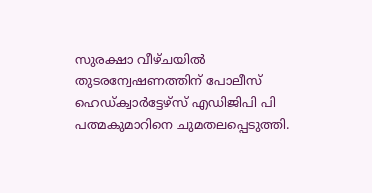സുരക്ഷാ വീഴ്ചയില്‍ തുടരന്വേഷണത്തിന് പോലീസ് ഹെഡ്ക്വാര്‍ട്ടേഴ്‌സ് എഡിജിപി പി പത്മകുമാറിനെ ചുമതലപ്പെടുത്തി.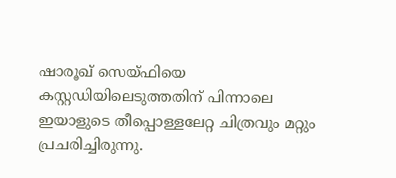ഷാരൂഖ് സെയ്ഫിയെ കസ്റ്റഡിയിലെടുത്തതിന് പിന്നാലെ ഇയാളുടെ തീപ്പൊള്ളലേറ്റ ചിത്രവും മറ്റും പ്രചരിച്ചിരുന്നു.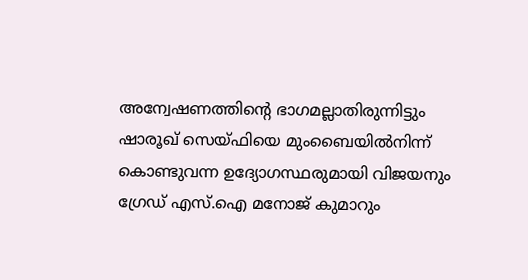അന്വേഷണത്തിന്റെ ഭാഗമല്ലാതിരുന്നിട്ടും ഷാരൂഖ് സെയ്ഫിയെ മുംബൈയില്‍നിന്ന് കൊണ്ടുവന്ന ഉദ്യോഗസ്ഥരുമായി വിജയനും ഗ്രേഡ് എസ്.ഐ മനോജ് കുമാറും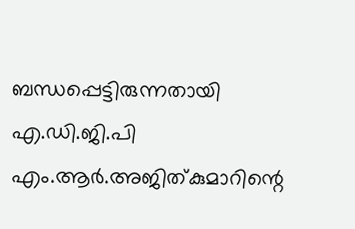ബന്ധപ്പെട്ടിരുന്നതായി എ.ഡി.ജി.പി എം.ആര്‍.അജിത്കുമാറിന്റെ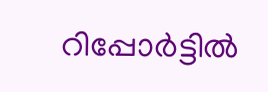റിപ്പോര്‍ട്ടില്‍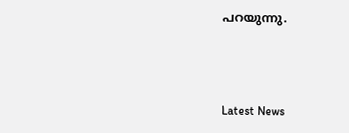പറയുന്നു.



Latest News